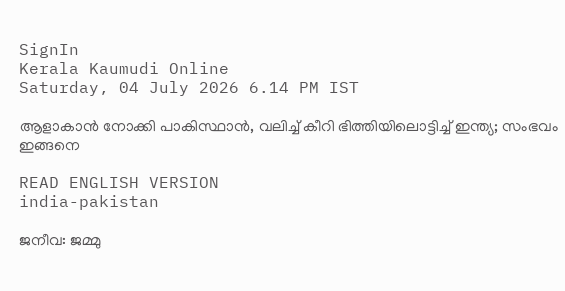SignIn
Kerala Kaumudi Online
Saturday, 04 July 2026 6.14 PM IST

ആളാകാന്‍ നോക്കി പാകിസ്ഥാന്‍, വലിച്ച് കീറി ഭിത്തിയിലൊട്ടിച്ച് ഇന്ത്യ; സംഭവം ഇങ്ങനെ

READ ENGLISH VERSION
india-pakistan

ജനീവ: ജമ്മു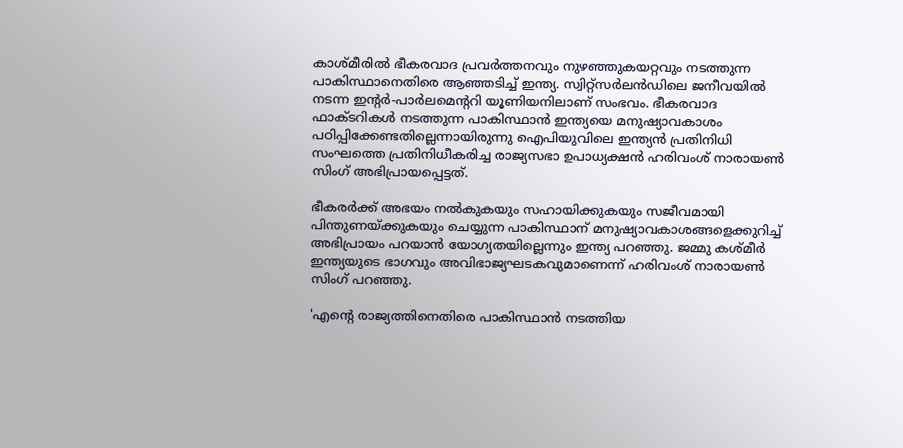കാശ്മീരില്‍ ഭീകരവാദ പ്രവര്‍ത്തനവും നുഴഞ്ഞുകയറ്റവും നടത്തുന്ന പാകിസ്ഥാനെതിരെ ആഞ്ഞടിച്ച് ഇന്ത്യ. സ്വിറ്റ്സര്‍ലന്‍ഡിലെ ജനീവയില്‍ നടന്ന ഇന്റര്‍-പാര്‍ലമെന്ററി യൂണിയനിലാണ് സംഭവം. ഭീകരവാദ ഫാക്ടറികള്‍ നടത്തുന്ന പാകിസ്ഥാന്‍ ഇന്ത്യയെ മനുഷ്യാവകാശം പഠിപ്പിക്കേണ്ടതില്ലെന്നായിരുന്നു ഐപിയുവിലെ ഇന്ത്യന്‍ പ്രതിനിധി സംഘത്തെ പ്രതിനിധീകരിച്ച രാജ്യസഭാ ഉപാധ്യക്ഷന്‍ ഹരിവംശ് നാരായണ്‍ സിംഗ് അഭിപ്രായപ്പെട്ടത്.

ഭീകരര്‍ക്ക് അഭയം നല്‍കുകയും സഹായിക്കുകയും സജീവമായി പിന്തുണയ്ക്കുകയും ചെയ്യുന്ന പാകിസ്ഥാന് മനുഷ്യാവകാശങ്ങളെക്കുറിച്ച് അഭിപ്രായം പറയാന്‍ യോഗ്യതയില്ലെന്നും ഇന്ത്യ പറഞ്ഞു. ജമ്മു കശ്മീര്‍ ഇന്ത്യയുടെ ഭാഗവും അവിഭാജ്യഘടകവുമാണെന്ന് ഹരിവംശ് നാരായണ്‍ സിംഗ് പറഞ്ഞു.

'എന്റെ രാജ്യത്തിനെതിരെ പാകിസ്ഥാന്‍ നടത്തിയ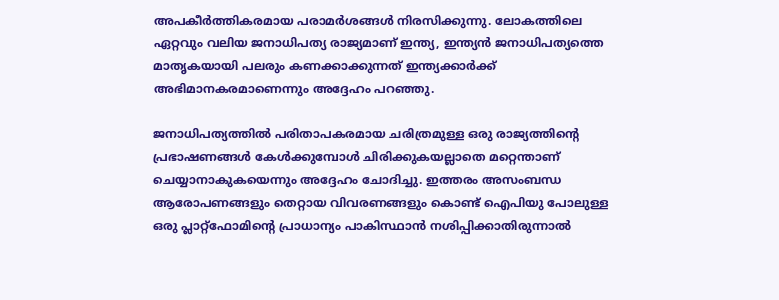അപകീര്‍ത്തികരമായ പരാമര്‍ശങ്ങള്‍ നിരസിക്കുന്നു. ലോകത്തിലെ ഏറ്റവും വലിയ ജനാധിപത്യ രാജ്യമാണ് ഇന്ത്യ, ഇന്ത്യന്‍ ജനാധിപത്യത്തെ മാതൃകയായി പലരും കണക്കാക്കുന്നത് ഇന്ത്യക്കാര്‍ക്ക് അഭിമാനകരമാണെന്നും അദ്ദേഹം പറഞ്ഞു.

ജനാധിപത്യത്തില്‍ പരിതാപകരമായ ചരിത്രമുള്ള ഒരു രാജ്യത്തിന്റെ പ്രഭാഷണങ്ങള്‍ കേള്‍ക്കുമ്പോള്‍ ചിരിക്കുകയല്ലാതെ മറ്റെന്താണ് ചെയ്യാനാകുകയെന്നും അദ്ദേഹം ചോദിച്ചു. ഇത്തരം അസംബന്ധ ആരോപണങ്ങളും തെറ്റായ വിവരണങ്ങളും കൊണ്ട് ഐപിയു പോലുള്ള ഒരു പ്ലാറ്റ്ഫോമിന്റെ പ്രാധാന്യം പാകിസ്ഥാന്‍ നശിപ്പിക്കാതിരുന്നാല്‍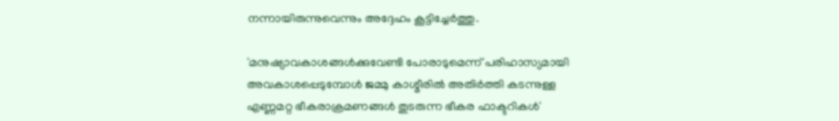നന്നായിരുന്നുവെന്നും അദ്ദേഹം കൂട്ടിച്ചേര്‍ത്തു.

'മനുഷ്യാവകാശങ്ങള്‍ക്കുവേണ്ടി പോരാടുമെന്ന് പരിഹാസ്യമായി അവകാശപ്പെടുമ്പോള്‍ ജമ്മു കാശ്മീരില്‍ അതിര്‍ത്തി കടന്നുള്ള എണ്ണമറ്റ ഭീകരാക്രമണങ്ങള്‍ തുടരുന്ന ഭീകര ഫാക്ടറികള്‍'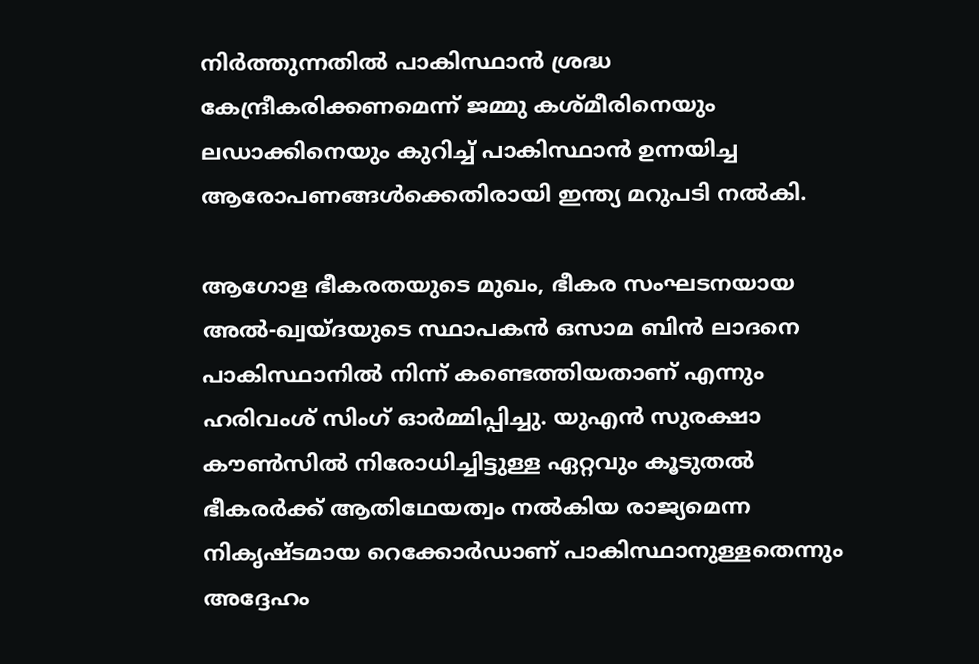നിര്‍ത്തുന്നതില്‍ പാകിസ്ഥാന്‍ ശ്രദ്ധ കേന്ദ്രീകരിക്കണമെന്ന് ജമ്മു കശ്മീരിനെയും ലഡാക്കിനെയും കുറിച്ച് പാകിസ്ഥാന്‍ ഉന്നയിച്ച ആരോപണങ്ങള്‍ക്കെതിരായി ഇന്ത്യ മറുപടി നല്‍കി.

ആഗോള ഭീകരതയുടെ മുഖം, ഭീകര സംഘടനയായ അല്‍-ഖ്വയ്ദയുടെ സ്ഥാപകന്‍ ഒസാമ ബിന്‍ ലാദനെ പാകിസ്ഥാനില്‍ നിന്ന് കണ്ടെത്തിയതാണ് എന്നും ഹരിവംശ് സിംഗ് ഓര്‍മ്മിപ്പിച്ചു. യുഎന്‍ സുരക്ഷാ കൗണ്‍സില്‍ നിരോധിച്ചിട്ടുള്ള ഏറ്റവും കൂടുതല്‍ ഭീകരര്‍ക്ക് ആതിഥേയത്വം നല്‍കിയ രാജ്യമെന്ന നികൃഷ്ടമായ റെക്കോര്‍ഡാണ് പാകിസ്ഥാനുള്ളതെന്നും അദ്ദേഹം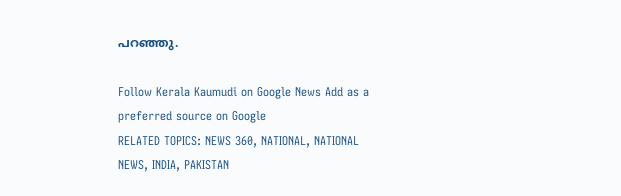പറഞ്ഞു.

Follow Kerala Kaumudi on Google News Add as a preferred source on Google
RELATED TOPICS: NEWS 360, NATIONAL, NATIONAL NEWS, INDIA, PAKISTAN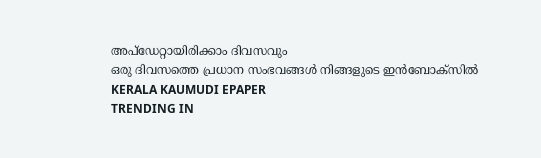അപ്ഡേറ്റായിരിക്കാം ദിവസവും
ഒരു ദിവസത്തെ പ്രധാന സംഭവങ്ങൾ നിങ്ങളുടെ ഇൻബോക്സിൽ
KERALA KAUMUDI EPAPER
TRENDING IN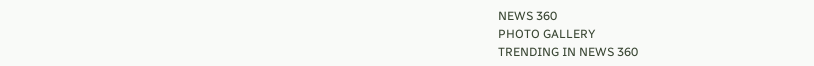NEWS 360
PHOTO GALLERY
TRENDING IN NEWS 360